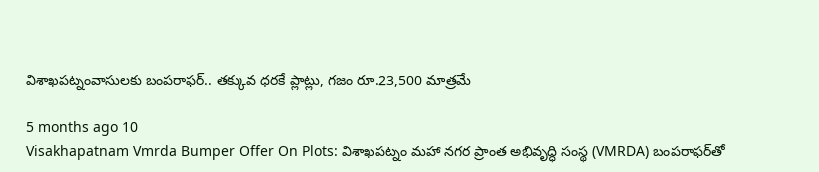విశాఖపట్నంవాసులకు బంపరాఫర్.. తక్కువ ధరకే ప్లాట్లు, గజం రూ.23,500 మాత్రమే

5 months ago 10
Visakhapatnam Vmrda Bumper Offer On Plots: విశాఖపట్నం మహా నగర ప్రాంత అభివృద్ధి సంస్థ (VMRDA) బంపరాఫర్‌తో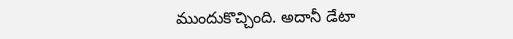ముందుకొచ్చింది. అదానీ డేటా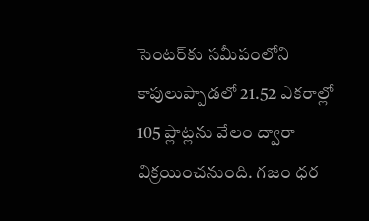సెంటర్‌కు సమీపంలోని కాపులుప్పాడలో 21.52 ఎకరాల్లో 105 ప్లాట్లను వేలం ద్వారా విక్రయించనుంది. గజం ధర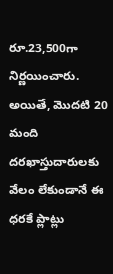రూ.23,500గా నిర్ణయించారు. అయితే, మొదటి 20 మంది దరఖాస్తుదారులకు వేలం లేకుండానే ఈ ధరకే ప్లాట్లు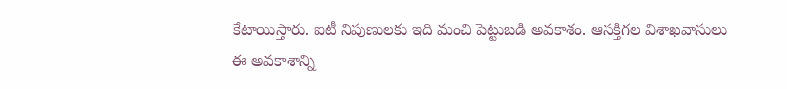కేటాయిస్తారు. ఐటీ నిపుణులకు ఇది మంచి పెట్టుబడి అవకాశం. ఆసక్తిగల విశాఖవాసులు ఈ అవకాశాన్ని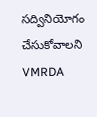సద్వినియోగం చేసుకోవాలని VMRDA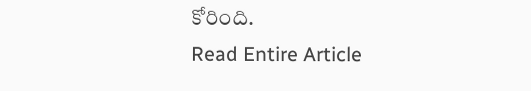కోరింది.
Read Entire Article